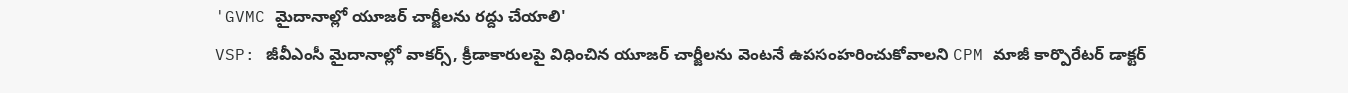'GVMC మైదానాల్లో యూజర్ చార్జీలను రద్దు చేయాలి'
VSP: జీవీఎంసీ మైదానాల్లో వాకర్స్, క్రీడాకారులపై విధించిన యూజర్ చార్జీలను వెంటనే ఉపసంహరించుకోవాలని CPM మాజీ కార్పొరేటర్ డాక్టర్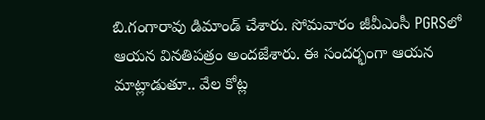బి.గంగారావు డిమాండ్ చేశారు. సోమవారం జీవీఎంసీ PGRSలో ఆయన వినతిపత్రం అందజేశారు. ఈ సందర్భంగా ఆయన మాట్లాడుతూ.. వేల కోట్ల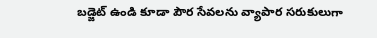బడ్జెట్ ఉండి కూడా పౌర సేవలను వ్యాపార సరుకులుగా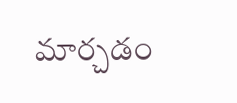మార్చడం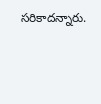సరికాదన్నారు.